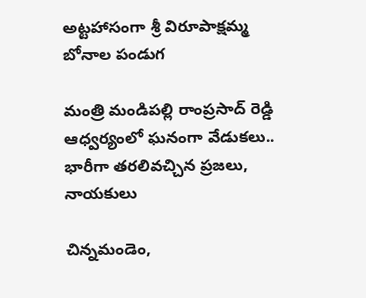అట్టహాసంగా శ్రీ విరూపాక్షమ్మ బోనాల పండుగ

మంత్రి మండిపల్లి రాంప్రసాద్ రెడ్డి ఆధ్వర్యంలో ఘనంగా వేడుకలు.. భారీగా తరలివచ్చిన ప్రజలు, నాయకులు

చిన్నమండెం,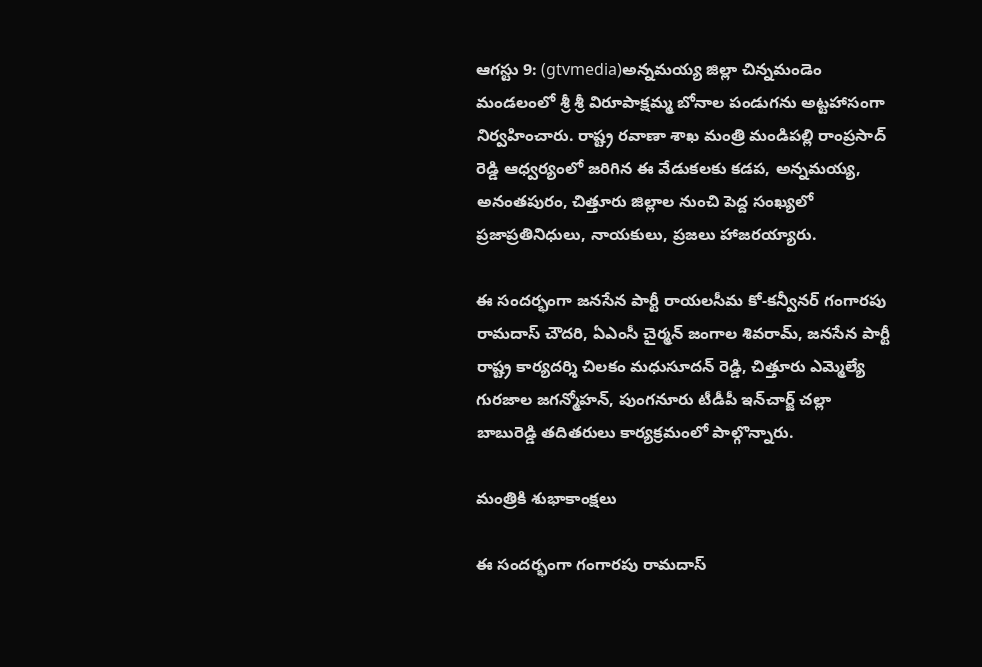ఆగస్టు 9: (gtvmedia)అన్నమయ్య జిల్లా చిన్నమండెం మండలంలో శ్రీ శ్రీ విరూపాక్షమ్మ బోనాల పండుగను అట్టహాసంగా నిర్వహించారు. రాష్ట్ర రవాణా శాఖ మంత్రి మండిపల్లి రాంప్రసాద్ రెడ్డి ఆధ్వర్యంలో జరిగిన ఈ వేడుకలకు కడప, అన్నమయ్య, అనంతపురం, చిత్తూరు జిల్లాల నుంచి పెద్ద సంఖ్యలో ప్రజాప్రతినిధులు, నాయకులు, ప్రజలు హాజరయ్యారు.

ఈ సందర్భంగా జనసేన పార్టీ రాయలసీమ కో-కన్వీనర్ గంగారపు రామదాస్ చౌదరి, ఏఎంసీ చైర్మన్ జంగాల శివరామ్, జనసేన పార్టీ రాష్ట్ర కార్యదర్శి చిలకం మధుసూదన్ రెడ్డి, చిత్తూరు ఎమ్మెల్యే గురజాల జగన్మోహన్, పుంగనూరు టీడీపీ ఇన్‌చార్జ్ చల్లా బాబురెడ్డి తదితరులు కార్యక్రమంలో పాల్గొన్నారు.

మంత్రికి శుభాకాంక్షలు

ఈ సందర్భంగా గంగారపు రామదాస్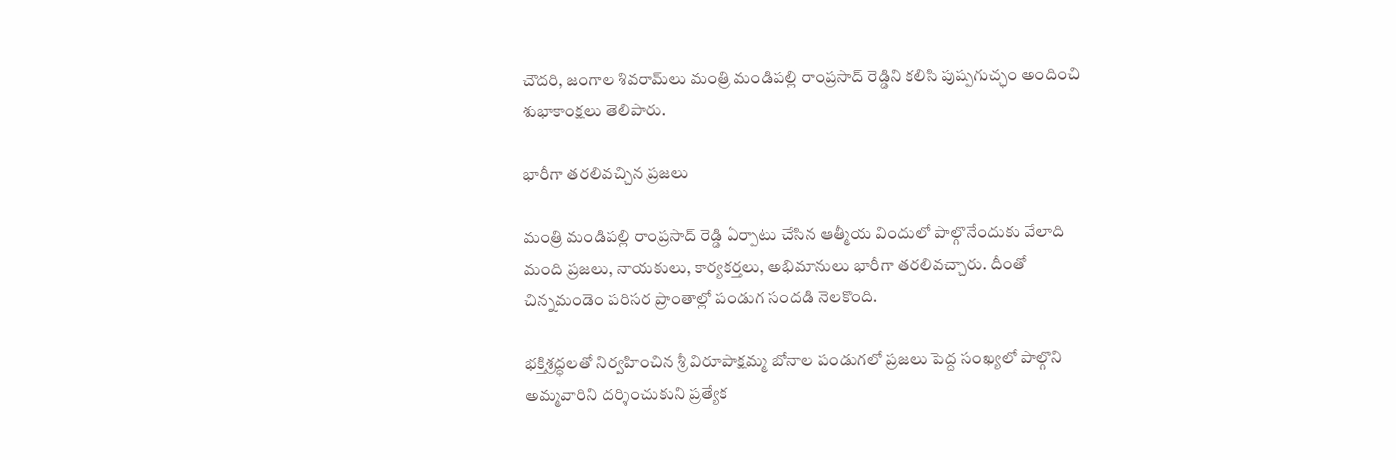చౌదరి, జంగాల శివరామ్‌లు మంత్రి మండిపల్లి రాంప్రసాద్ రెడ్డిని కలిసి పుష్పగుచ్ఛం అందించి శుభాకాంక్షలు తెలిపారు.

భారీగా తరలివచ్చిన ప్రజలు

మంత్రి మండిపల్లి రాంప్రసాద్ రెడ్డి ఏర్పాటు చేసిన ఆత్మీయ విందులో పాల్గొనేందుకు వేలాది మంది ప్రజలు, నాయకులు, కార్యకర్తలు, అభిమానులు భారీగా తరలివచ్చారు. దీంతో చిన్నమండెం పరిసర ప్రాంతాల్లో పండుగ సందడి నెలకొంది.

భక్తిశ్రద్ధలతో నిర్వహించిన శ్రీ విరూపాక్షమ్మ బోనాల పండుగలో ప్రజలు పెద్ద సంఖ్యలో పాల్గొని అమ్మవారిని దర్శించుకుని ప్రత్యేక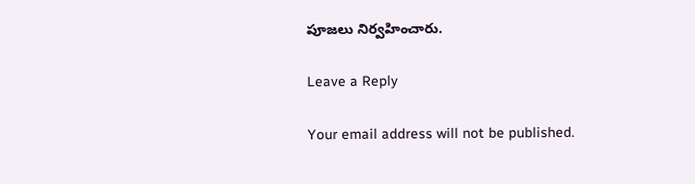పూజలు నిర్వహించారు.

Leave a Reply

Your email address will not be published.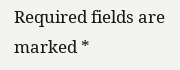Required fields are marked *